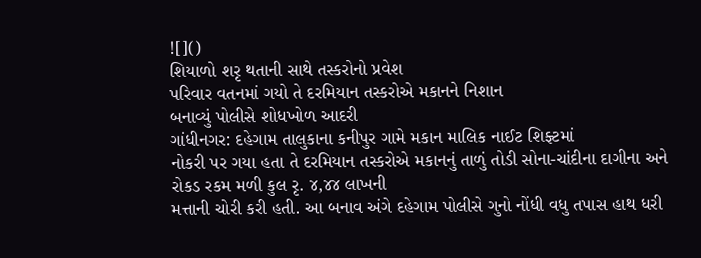![]()
શિયાળો શરૃ થતાની સાથે તસ્કરોનો પ્રવેશ
પરિવાર વતનમાં ગયો તે દરમિયાન તસ્કરોએ મકાનને નિશાન
બનાવ્યું પોલીસે શોધખોળ આદરી
ગાંધીનગર: દહેગામ તાલુકાના કનીપુર ગામે મકાન માલિક નાઈટ શિફ્ટમાં
નોકરી પર ગયા હતા તે દરમિયાન તસ્કરોએ મકાનનું તાળું તોડી સોના-ચાંદીના દાગીના અને
રોકડ રકમ મળી કુલ રૃ. ૪,૪૪ લાખની
મત્તાની ચોરી કરી હતી. આ બનાવ અંગે દહેગામ પોલીસે ગુનો નોંધી વધુ તપાસ હાથ ધરી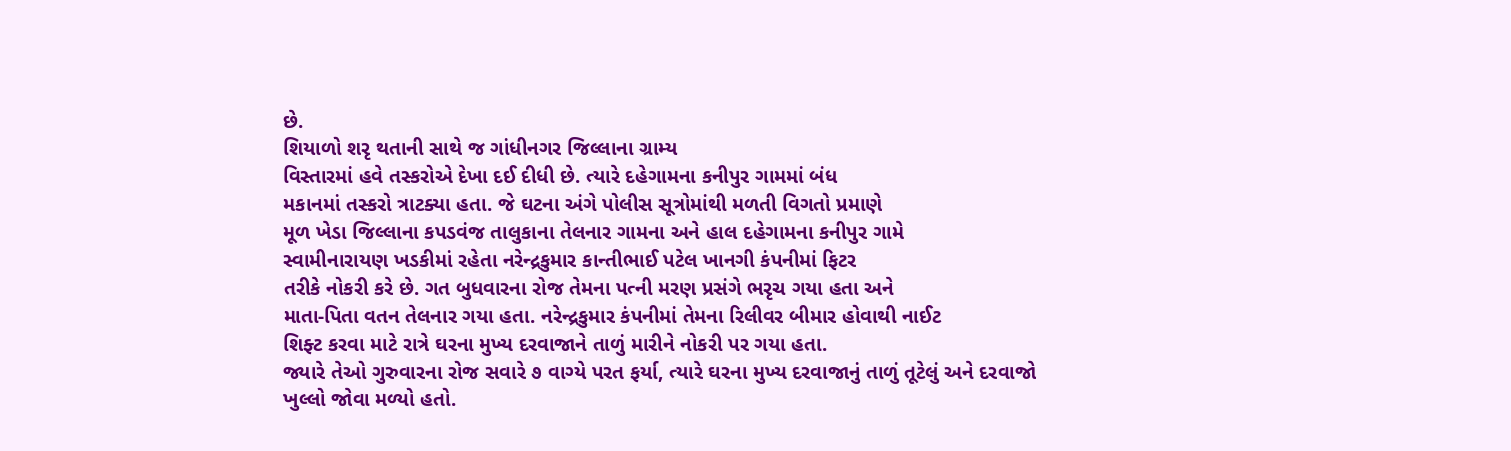છે.
શિયાળો શરૃ થતાની સાથે જ ગાંધીનગર જિલ્લાના ગ્રામ્ય
વિસ્તારમાં હવે તસ્કરોએ દેખા દઈ દીધી છે. ત્યારે દહેગામના કનીપુર ગામમાં બંધ
મકાનમાં તસ્કરો ત્રાટક્યા હતા. જે ઘટના અંગે પોલીસ સૂત્રોમાંથી મળતી વિગતો પ્રમાણે
મૂળ ખેડા જિલ્લાના કપડવંજ તાલુકાના તેલનાર ગામના અને હાલ દહેગામના કનીપુર ગામે
સ્વામીનારાયણ ખડકીમાં રહેતા નરેન્દ્રકુમાર કાન્તીભાઈ પટેલ ખાનગી કંપનીમાં ફિટર
તરીકે નોકરી કરે છે. ગત બુધવારના રોજ તેમના પત્ની મરણ પ્રસંગે ભરૃચ ગયા હતા અને
માતા-પિતા વતન તેલનાર ગયા હતા. નરેન્દ્રકુમાર કંપનીમાં તેમના રિલીવર બીમાર હોવાથી નાઈટ
શિફ્ટ કરવા માટે રાત્રે ઘરના મુખ્ય દરવાજાને તાળું મારીને નોકરી પર ગયા હતા.
જ્યારે તેઓ ગુરુવારના રોજ સવારે ૭ વાગ્યે પરત ફર્યા, ત્યારે ઘરના મુખ્ય દરવાજાનું તાળું તૂટેલું અને દરવાજો
ખુલ્લો જોવા મળ્યો હતો.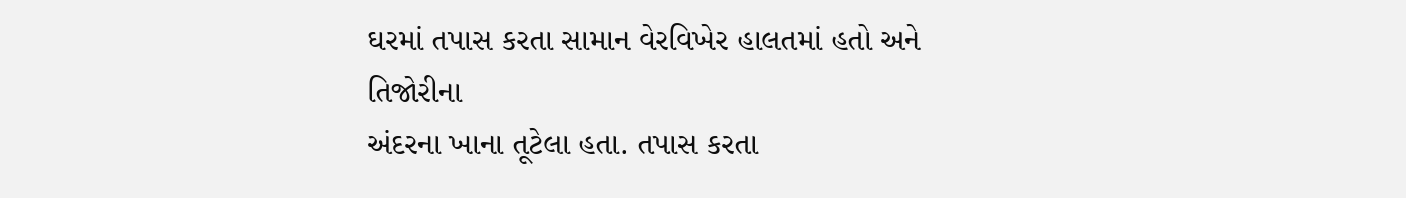ઘરમાં તપાસ કરતા સામાન વેરવિખેર હાલતમાં હતો અને તિજોરીના
અંદરના ખાના તૂટેલા હતા. તપાસ કરતા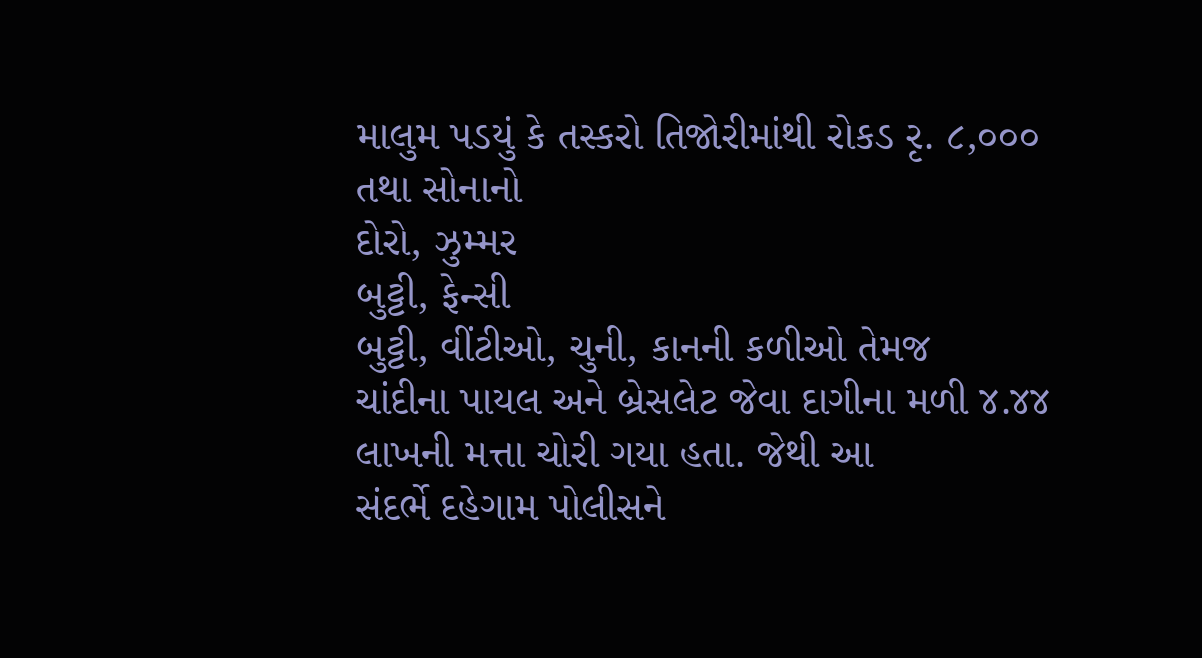માલુમ પડયું કે તસ્કરો તિજોરીમાંથી રોકડ રૃ. ૮,૦૦૦ તથા સોનાનો
દોરો, ઝુમ્મર
બુટ્ટી, ફેન્સી
બુટ્ટી, વીંટીઓ, ચુની, કાનની કળીઓ તેમજ
ચાંદીના પાયલ અને બ્રેસલેટ જેવા દાગીના મળી ૪.૪૪ લાખની મત્તા ચોરી ગયા હતા. જેથી આ
સંદર્ભે દહેગામ પોલીસને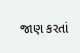જાણ કરતાં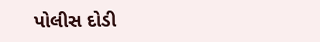પોલીસ દોડી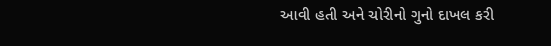આવી હતી અને ચોરીનો ગુનો દાખલ કરી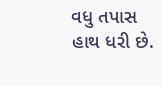વધુ તપાસ હાથ ધરી છે.